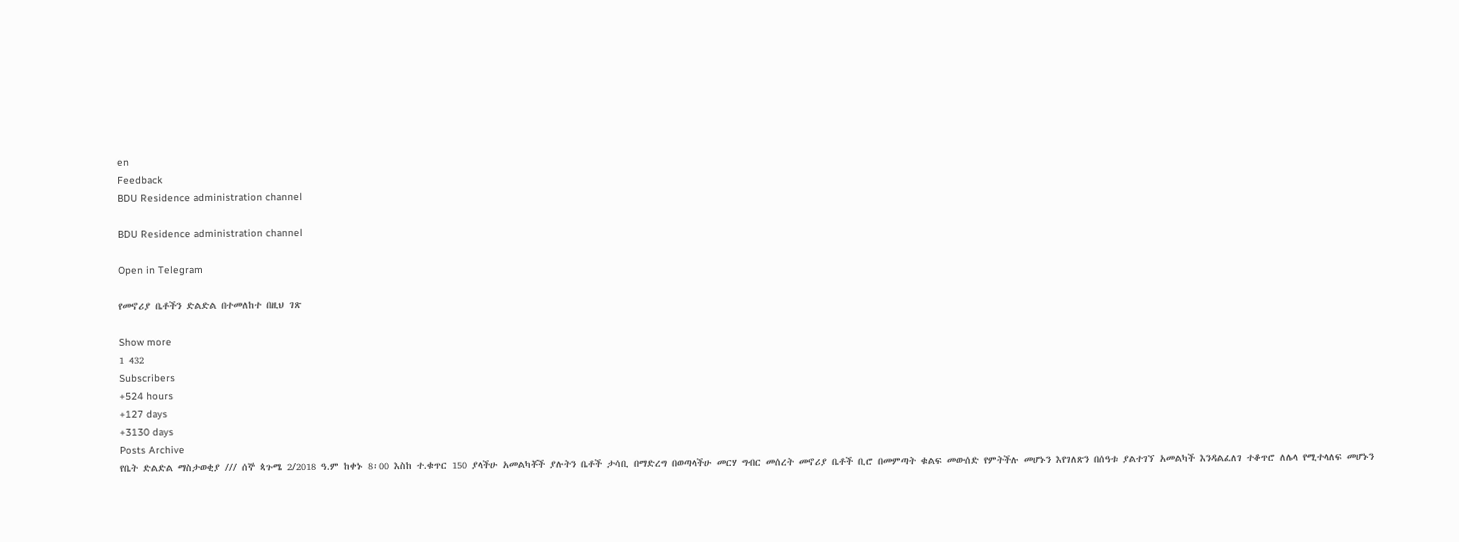en
Feedback
BDU Residence administration channel

BDU Residence administration channel

Open in Telegram

የመኖሪያ ቤቶችን ድልድል በተመለከተ በዚህ ገጽ

Show more
1 432
Subscribers
+524 hours
+127 days
+3130 days
Posts Archive
የቤት ድልድል ማስታወቂያ /// ሰኞ ጳጉሜ 2/2018 ዓ.ም ከቀኑ 8፡00 እስከ ተ.ቁጥር 150 ያላችሁ አመልካቾች ያሉትን ቤቶች ታሳቢ በማድረግ በወጣላችሁ መርሃ ግብር መሰረት መኖሪያ ቤቶች ቢሮ በመምጣት ቁልፍ መውሰድ የምትችሉ መሆኑን እየገለጽን በሰዓቱ ያልተገኘ አመልካች እንዳልፈለገ ተቆጥሮ ለሌላ የሚተላለፍ መሆኑን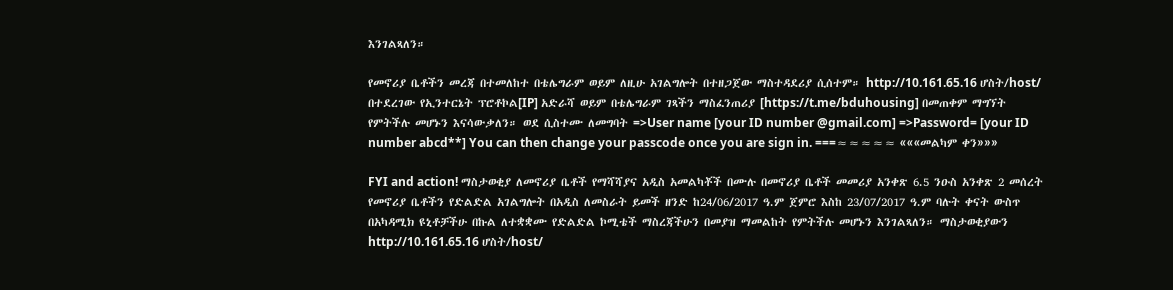እንገልጻለን።

የመኖሪያ ቤቶችን መረጃ በተመለከተ በቴሌግራም ወይም ለዚሁ አገልግሎት በተዘጋጀው ማስተዳደሪያ ሲሰተም። http://10.161.65.16 ሆስት/host/ በተደረገው የኢንተርኔት ፕሮቶኮል[IP] አድራሻ ወይም በቴሌግራም ገጻችን ማስፈንጠሪያ [https://t.me/bduhousing] በመጠቀም ማግኘት የምትችሉ መሆኑን እናሳውቃለን። ወደ ሲስተሙ ለመግባት =>User name [your ID number @gmail.com] =>Password= [your ID number abcd**] You can then change your passcode once you are sign in. ===≈≈≈≈≈ «««መልካም ቀን»»»

FYI and action! ማስታወቂያ ለመኖሪያ ቤቶች የማሻሻያና አዲስ አመልካቾች በሙሉ በመኖሪያ ቤቶች መመሪያ አንቀጽ 6.5 ንዑስ አንቀጽ 2 መሰረት የመኖሪያ ቤቶችን የድልድል አገልግሎት በአዲስ ለመስራት ይመች ዘንድ ከ24/06/2017 ዓ.ም ጀምሮ እስከ 23/07/2017 ዓ.ም ባሉት ቀናት ውስጥ በአካዳሚክ ዩኒቶቻችሁ በኩል ለተቋቋሙ የድልድል ኮሚቴች ማስረጃችሁን በመያዝ ማመልከት የምትችሉ መሆኑን እንገልጻለን። ማስታወቂያውን http://10.161.65.16 ሆስት/host/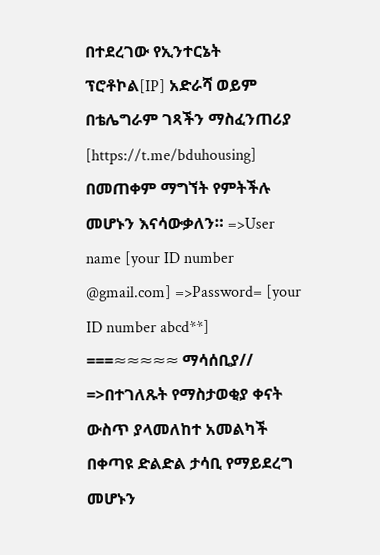በተደረገው የኢንተርኔት ፕሮቶኮል[IP] አድራሻ ወይም በቴሌግራም ገጻችን ማስፈንጠሪያ [https://t.me/bduhousing] በመጠቀም ማግኘት የምትችሉ መሆኑን እናሳውቃለን። =>User name [your ID number @gmail.com] =>Password= [your ID number abcd**] ===≈≈≈≈≈ ማሳሰቢያ// =>በተገለጹት የማስታወቂያ ቀናት ውስጥ ያላመለከተ አመልካች በቀጣዩ ድልድል ታሳቢ የማይደረግ መሆኑን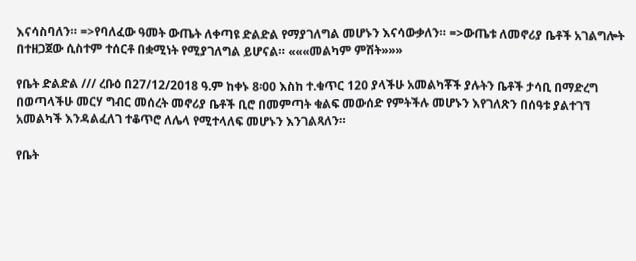እናሳስባለን። =>የባለፈው ዓመት ውጤት ለቀጣዩ ድልድል የማያገለግል መሆኑን እናሳውቃለን። =>ውጤቱ ለመኖሪያ ቤቶች አገልግሎት በተዘጋጀው ሲስተም ተሰርቶ በቋሚነት የሚያገለግል ይሆናል። «««መልካም ምሽት»»»

የቤት ድልድል /// ረቡዕ በ27/12/2018 ዓ.ም ከቀኑ 8፡00 እስከ ተ.ቁጥር 120 ያላችሁ አመልካቾች ያሉትን ቤቶች ታሳቢ በማድረግ በወጣላችሁ መርሃ ግብር መሰረት መኖሪያ ቤቶች ቢሮ በመምጣት ቁልፍ መውሰድ የምትችሉ መሆኑን እየገለጽን በሰዓቱ ያልተገኘ አመልካች እንዳልፈለገ ተቆጥሮ ለሌላ የሚተላለፍ መሆኑን እንገልጻለን።

የቤት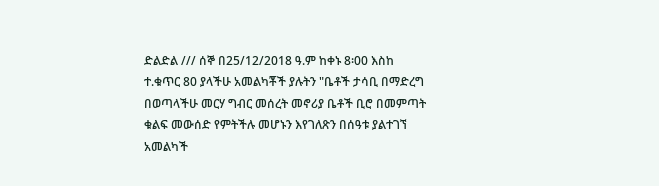ድልድል /// ሰኞ በ25/12/2018 ዓ.ም ከቀኑ 8፡00 እስከ ተ.ቁጥር 80 ያላችሁ አመልካቾች ያሉትን "ቤቶች ታሳቢ በማድረግ በወጣላችሁ መርሃ ግብር መሰረት መኖሪያ ቤቶች ቢሮ በመምጣት ቁልፍ መውሰድ የምትችሉ መሆኑን እየገለጽን በሰዓቱ ያልተገኘ አመልካች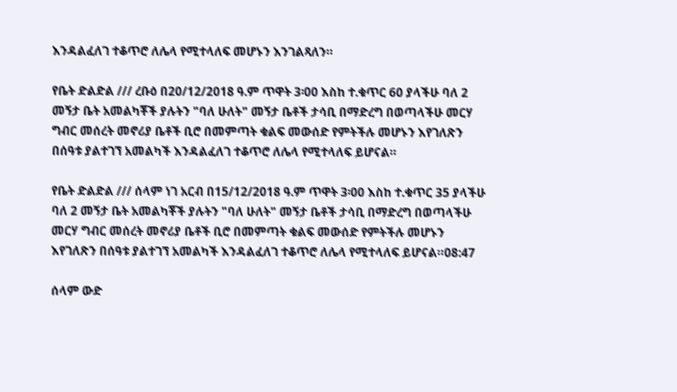እንዳልፈለገ ተቆጥሮ ለሌላ የሚተላለፍ መሆኑን እንገልጻለን።

የቤት ድልድል /// ረቡዕ በ20/12/2018 ዓ.ም ጥዋት 3፡00 እስከ ተ.ቁጥር 60 ያላችሁ ባለ 2 መኝታ ቤት አመልካቾች ያሉትን "ባለ ሁለት" መኝታ ቤቶች ታሳቢ በማድረግ በወጣላችሁ መርሃ ግብር መሰረት መኖሪያ ቤቶች ቢሮ በመምጣት ቁልፍ መውሰድ የምትችሉ መሆኑን እየገለጽን በሰዓቱ ያልተገኘ አመልካች እንዳልፈለገ ተቆጥሮ ለሌላ የሚተላለፍ ይሆናል።

የቤት ድልድል /// ሰላም ነገ አርብ በ15/12/2018 ዓ.ም ጥዋት 3፡00 እስከ ተ.ቁጥር 35 ያላችሁ ባለ 2 መኝታ ቤት አመልካቾች ያሉትን "ባለ ሁለት" መኝታ ቤቶች ታሳቢ በማድረግ በወጣላችሁ መርሃ ግብር መሰረት መኖሪያ ቤቶች ቢሮ በመምጣት ቁልፍ መውሰድ የምትችሉ መሆኑን እየገለጽን በሰዓቱ ያልተገኘ አመልካች እንዳልፈለገ ተቆጥሮ ለሌላ የሚተላለፍ ይሆናል።08:47

ሰላም ውድ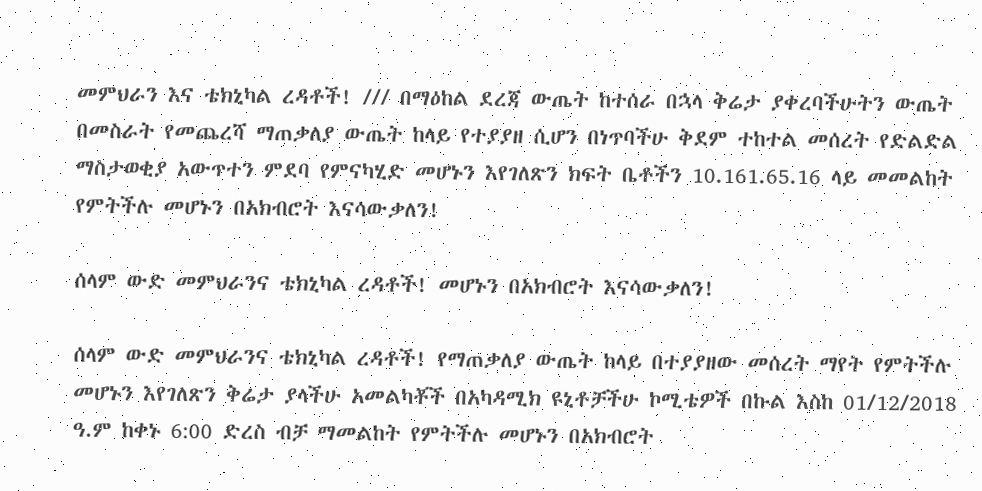መምህራን እና ቴክኒካል ረዳቶች! /// በማዕከል ደረጃ ውጤት ከተሰራ በኋላ ቅሬታ ያቀረባችሁትን ውጤት በመስራት የመጨረሻ ማጠቃለያ ውጤት ከላይ የተያያዘ ሲሆን በነጥባችሁ ቅደም ተከተል መሰረት የድልድል ማስታወቂያ አውጥተን ምደባ የምናካሂድ መሆኑን እየገለጽን ክፍት ቤቶችን 10.161.65.16 ላይ መመልከት የምትችሉ መሆኑን በአክብሮት እናሳውቃለን!

ሰላም ውድ መምህራንና ቴክኒካል ረዳቶች! መሆኑን በአክብሮት እናሳውቃለን!

ሰላም ውድ መምህራንና ቴክኒካል ረዳቶች! የማጠቃለያ ውጤት ከላይ በተያያዘው መሰረት ማየት የምትችሉ መሆኑን እየገለጽን ቅሬታ ያላችሁ አመልካቾች በአካዳሚክ ዩኒቶቻችሁ ኮሚቴዎች በኩል እስከ 01/12/2018 ዓ.ም ከቀኑ 6:00 ድረስ ብቻ ማመልከት የምትችሉ መሆኑን በአክብሮት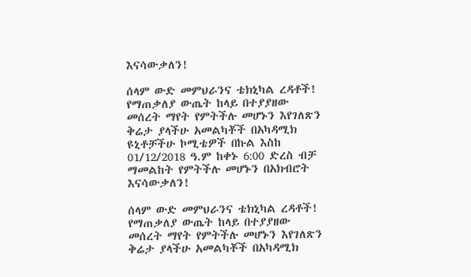እናሳውቃለን!

ሰላም ውድ መምህራንና ቴክኒካል ረዳቶች! የማጠቃለያ ውጤት ከላይ በተያያዘው መሰረት ማየት የምትችሉ መሆኑን እየገለጽን ቅሬታ ያላችሁ አመልካቾች በአካዳሚክ ዩኒቶቻችሁ ኮሚቴዎች በኩል እስከ 01/12/2018 ዓ.ም ከቀኑ 6:00 ድረስ ብቻ ማመልከት የምትችሉ መሆኑን በአክብሮት እናሳውቃለን!

ሰላም ውድ መምህራንና ቴክኒካል ረዳቶች! የማጠቃለያ ውጤት ከላይ በተያያዘው መሰረት ማየት የምትችሉ መሆኑን እየገለጽን ቅሬታ ያላችሁ አመልካቾች በአካዳሚክ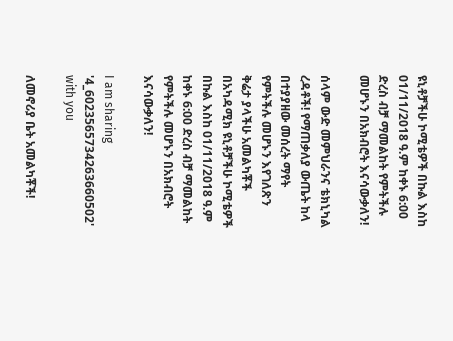ዩኒቶቻችሁ ኮሚቴዎች በኩል እስከ 01/11/2018 ዓ.ም ከቀኑ 6:00 ድረስ ብቻ ማመልከት የምትችሉ መሆኑን በአክብሮት እናሳውቃለን!

ሰላም ውድ መምህራንና ቴክኒካል ረዳቶች! የማጠቃለያ ውጤት ከላ በተያያዘው መሰረት ማየት የምትችሉ መሆኑን እየገለጽን ቅሬታ ያላችሁ አመልካቾች በአካዳሚክ ዩኒቶቻችሁ ኮሚቴዎች በኩል እስከ 01/11/2018 ዓ.ም ከቀኑ 6:00 ድረስ ብቻ ማመልከት የምትችሉ መሆኑን በአክብሮት እናሳውቃለን!

I am sharing '4_6023565734263660502' with you

ለመኖሪያ ቤት አመልካቾች!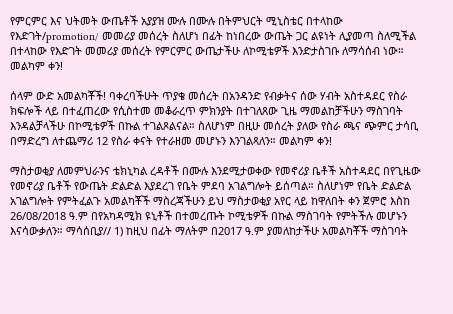የምርምር እና ህትመት ውጤቶች አያያዝ ሙሉ በሙሉ በትምህርት ሚኒስቴር በተላከው የእድገት/promotion/ መመሪያ መሰረት ስለሆነ በፊት ከነበረው ውጤት ጋር ልዩነት ሊያመጣ ስለሚችል በተላከው የእድገት መመሪያ መሰረት የምርምር ውጤታችሁ ለኮሚቴዎች እንድታስገቡ ለማሳሰብ ነው። መልካም ቀን!

ሰላም ውድ አመልካቾች! ባቀረባችሁት ጥያቄ መሰረት በአንዳንድ የብቃትና ሰው ሃብት አስተዳደር የስራ ክፍሎች ላይ በተፈጠረው የሲስተመ መቆራረጥ ምክንያት በተገለጸው ጊዜ ማመልከቻችሁን ማስገባት እንዳልቻላችሁ በኮሚቴዎች በኩል ተገልጾልናል። ስለሆነም በዚሁ መሰረት ያለው የስራ ጫና ጭምር ታሳቢ በማድረግ ለተጨማሪ 12 የስራ ቀናት የተራዘመ መሆኑን እንገልጻለን። መልካም ቀን!

ማስታወቂያ ለመምህራንና ቴክኒካል ረዳቶች በሙሉ እንደሚታወቀው የመኖሪያ ቤቶች አስተዳደር በየጊዜው የመኖሪያ ቤቶች የውጤት ድልድል እያደረገ የቤት ምደባ አገልግሎት ይሰጣል። ስለሆነም የቤት ድልድል አገልግሎት የምትፈልጉ አመልካቾች ማስረጃችሁን ይህ ማስታወቂያ አየር ላይ ከዋለበት ቀን ጀምሮ እስከ 26/08/2018 ዓ.ም በየአካዳሚክ ዩኒቶች በተመረጡት ኮሚቴዎች በኩል ማስገባት የምትችሉ መሆኑን እናሳውቃለን። ማሳሰቢያ// 1) ከዚህ በፊት ማለትም በ2017 ዓ.ም ያመለከታችሁ አመልካቾች ማስገባት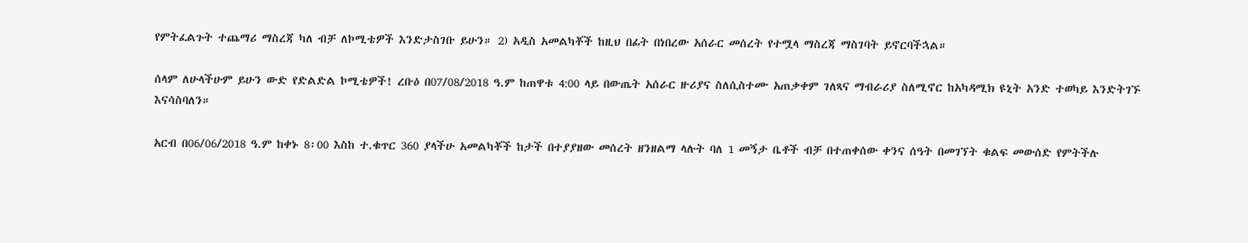የምትፈልጉት ተጨማሪ ማስረጃ ካለ ብቻ ለኮሚቴዎች እንድታስገቡ ይሁን። 2) አዲስ አመልካቾች ከዚህ በፊት በነበረው አሰራር መሰረት የተሟላ ማስረጃ ማስገባት ይኖርባችኋል።

ሰላም ለሁላችሁም ይሁን ውድ የድልድል ኮሚቴዎች! ረቡዕ በ07/08/2018 ዓ.ም ከጠዋቱ 4:00 ላይ በውጤት አሰራር ዙሪያና ስለሲስተሙ አጠቃቀም ገለጻና ማብራሪያ ስለሚኖር ከአካዳሚክ ዩኒት አንድ ተወካይ እንድትገኙ እናሳስባለን።

አርብ በ06/06/2018 ዓ.ም ከቀኑ 8፡00 እስከ ተ.ቁጥር 360 ያላችሁ አመልካቾች ከታች በተያያዘው መሰረት ዘንዘልማ ላሉት ባለ 1 መኝታ ቤቶች ብቻ በተጠቀሰው ቀንና ሰዓት በመገኘት ቁልፍ መውሰድ የምትችሉ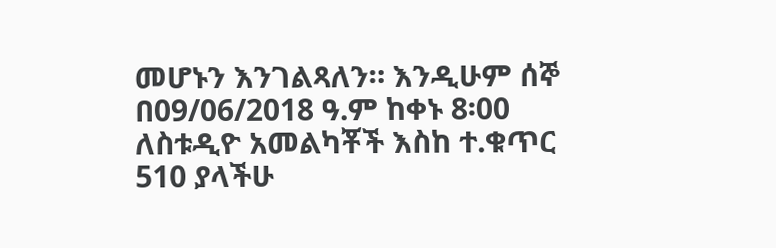መሆኑን እንገልጻለን። እንዲሁም ሰኞ በ09/06/2018 ዓ.ም ከቀኑ 8፡00 ለስቱዲዮ አመልካቾች እስከ ተ.ቁጥር 510 ያላችሁ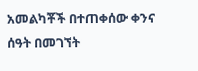አመልካቾች በተጠቀሰው ቀንና ሰዓት በመገኘት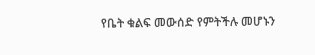የቤት ቁልፍ መውሰድ የምትችሉ መሆኑን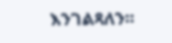እንገልጻለን።